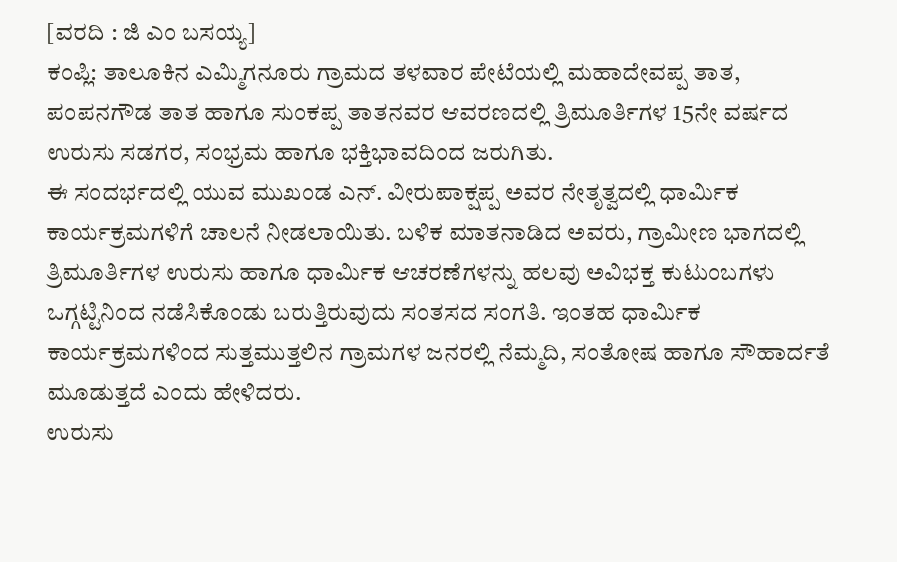[ವರದಿ : ಜಿ ಎಂ ಬಸಯ್ಯ]
ಕಂಪ್ಲಿ: ತಾಲೂಕಿನ ಎಮ್ಮಿಗನೂರು ಗ್ರಾಮದ ತಳವಾರ ಪೇಟೆಯಲ್ಲಿ ಮಹಾದೇವಪ್ಪ ತಾತ, ಪಂಪನಗೌಡ ತಾತ ಹಾಗೂ ಸುಂಕಪ್ಪ ತಾತನವರ ಆವರಣದಲ್ಲಿ ತ್ರಿಮೂರ್ತಿಗಳ 15ನೇ ವರ್ಷದ ಉರುಸು ಸಡಗರ, ಸಂಭ್ರಮ ಹಾಗೂ ಭಕ್ತಿಭಾವದಿಂದ ಜರುಗಿತು.
ಈ ಸಂದರ್ಭದಲ್ಲಿ ಯುವ ಮುಖಂಡ ಎನ್. ವೀರುಪಾಕ್ಷಪ್ಪ ಅವರ ನೇತೃತ್ವದಲ್ಲಿ ಧಾರ್ಮಿಕ ಕಾರ್ಯಕ್ರಮಗಳಿಗೆ ಚಾಲನೆ ನೀಡಲಾಯಿತು. ಬಳಿಕ ಮಾತನಾಡಿದ ಅವರು, ಗ್ರಾಮೀಣ ಭಾಗದಲ್ಲಿ ತ್ರಿಮೂರ್ತಿಗಳ ಉರುಸು ಹಾಗೂ ಧಾರ್ಮಿಕ ಆಚರಣೆಗಳನ್ನು ಹಲವು ಅವಿಭಕ್ತ ಕುಟುಂಬಗಳು ಒಗ್ಗಟ್ಟಿನಿಂದ ನಡೆಸಿಕೊಂಡು ಬರುತ್ತಿರುವುದು ಸಂತಸದ ಸಂಗತಿ. ಇಂತಹ ಧಾರ್ಮಿಕ ಕಾರ್ಯಕ್ರಮಗಳಿಂದ ಸುತ್ತಮುತ್ತಲಿನ ಗ್ರಾಮಗಳ ಜನರಲ್ಲಿ ನೆಮ್ಮದಿ, ಸಂತೋಷ ಹಾಗೂ ಸೌಹಾರ್ದತೆ ಮೂಡುತ್ತದೆ ಎಂದು ಹೇಳಿದರು.
ಉರುಸು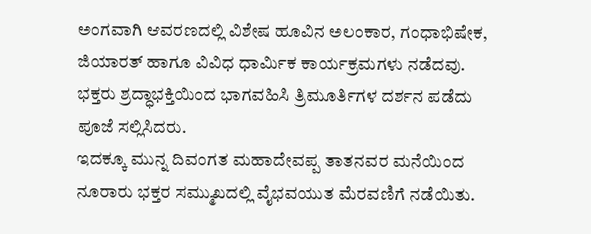ಅಂಗವಾಗಿ ಆವರಣದಲ್ಲಿ ವಿಶೇಷ ಹೂವಿನ ಅಲಂಕಾರ, ಗಂಧಾಭಿಷೇಕ, ಜಿಯಾರತ್ ಹಾಗೂ ವಿವಿಧ ಧಾರ್ಮಿಕ ಕಾರ್ಯಕ್ರಮಗಳು ನಡೆದವು. ಭಕ್ತರು ಶ್ರದ್ಧಾಭಕ್ತಿಯಿಂದ ಭಾಗವಹಿಸಿ ತ್ರಿಮೂರ್ತಿಗಳ ದರ್ಶನ ಪಡೆದು ಪೂಜೆ ಸಲ್ಲಿಸಿದರು.
ಇದಕ್ಕೂ ಮುನ್ನ ದಿವಂಗತ ಮಹಾದೇವಪ್ಪ ತಾತನವರ ಮನೆಯಿಂದ ನೂರಾರು ಭಕ್ತರ ಸಮ್ಮುಖದಲ್ಲಿ ವೈಭವಯುತ ಮೆರವಣಿಗೆ ನಡೆಯಿತು.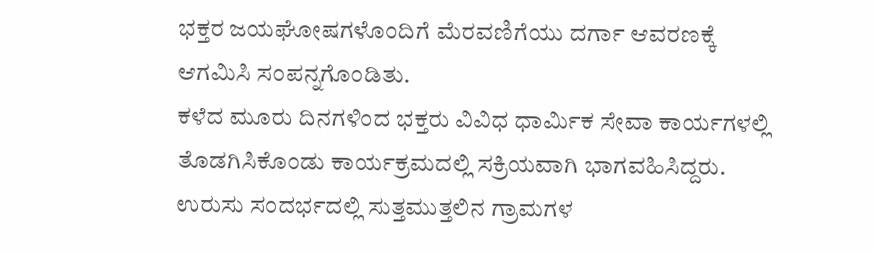ಭಕ್ತರ ಜಯಘೋಷಗಳೊಂದಿಗೆ ಮೆರವಣಿಗೆಯು ದರ್ಗಾ ಆವರಣಕ್ಕೆ ಆಗಮಿಸಿ ಸಂಪನ್ನಗೊಂಡಿತು.
ಕಳೆದ ಮೂರು ದಿನಗಳಿಂದ ಭಕ್ತರು ವಿವಿಧ ಧಾರ್ಮಿಕ ಸೇವಾ ಕಾರ್ಯಗಳಲ್ಲಿ ತೊಡಗಿಸಿಕೊಂಡು ಕಾರ್ಯಕ್ರಮದಲ್ಲಿ ಸಕ್ರಿಯವಾಗಿ ಭಾಗವಹಿಸಿದ್ದರು. ಉರುಸು ಸಂದರ್ಭದಲ್ಲಿ ಸುತ್ತಮುತ್ತಲಿನ ಗ್ರಾಮಗಳ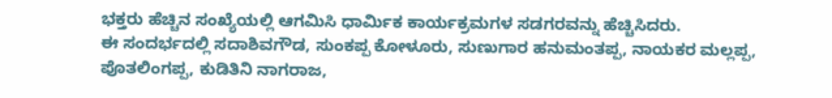ಭಕ್ತರು ಹೆಚ್ಚಿನ ಸಂಖ್ಯೆಯಲ್ಲಿ ಆಗಮಿಸಿ ಧಾರ್ಮಿಕ ಕಾರ್ಯಕ್ರಮಗಳ ಸಡಗರವನ್ನು ಹೆಚ್ಚಿಸಿದರು.
ಈ ಸಂದರ್ಭದಲ್ಲಿ ಸದಾಶಿವಗೌಡ, ಸುಂಕಪ್ಪ ಕೋಳೂರು, ಸುಣುಗಾರ ಹನುಮಂತಪ್ಪ, ನಾಯಕರ ಮಲ್ಲಪ್ಪ, ಪೊತಲಿಂಗಪ್ಪ, ಕುಡಿತಿನಿ ನಾಗರಾಜ,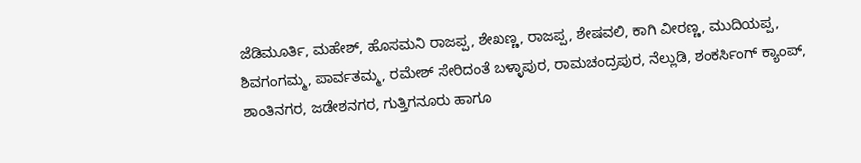ಜೆಡಿಮೂರ್ತಿ, ಮಹೇಶ್, ಹೊಸಮನಿ ರಾಜಪ್ಪ, ಶೇಖಣ್ಣ, ರಾಜಪ್ಪ, ಶೇಷವಲಿ, ಕಾಗಿ ವೀರಣ್ಣ, ಮುದಿಯಪ್ಪ, ಶಿವಗಂಗಮ್ಮ, ಪಾರ್ವತಮ್ಮ, ರಮೇಶ್ ಸೇರಿದಂತೆ ಬಳ್ಳಾಪುರ, ರಾಮಚಂದ್ರಪುರ, ನೆಲ್ಲುಡಿ, ಶಂಕರ್ಸಿಂಗ್ ಕ್ಯಾಂಪ್, ಶಾಂತಿನಗರ, ಜಡೇಶನಗರ, ಗುತ್ತಿಗನೂರು ಹಾಗೂ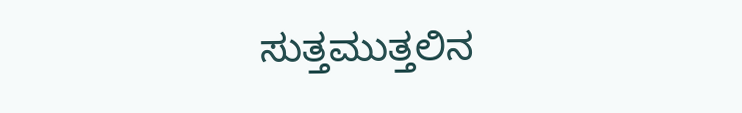ಸುತ್ತಮುತ್ತಲಿನ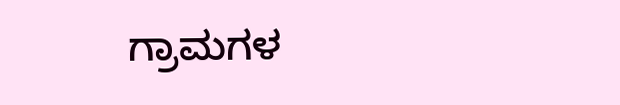ಗ್ರಾಮಗಳ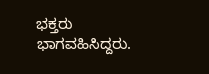ಭಕ್ತರು ಭಾಗವಹಿಸಿದ್ದರು.